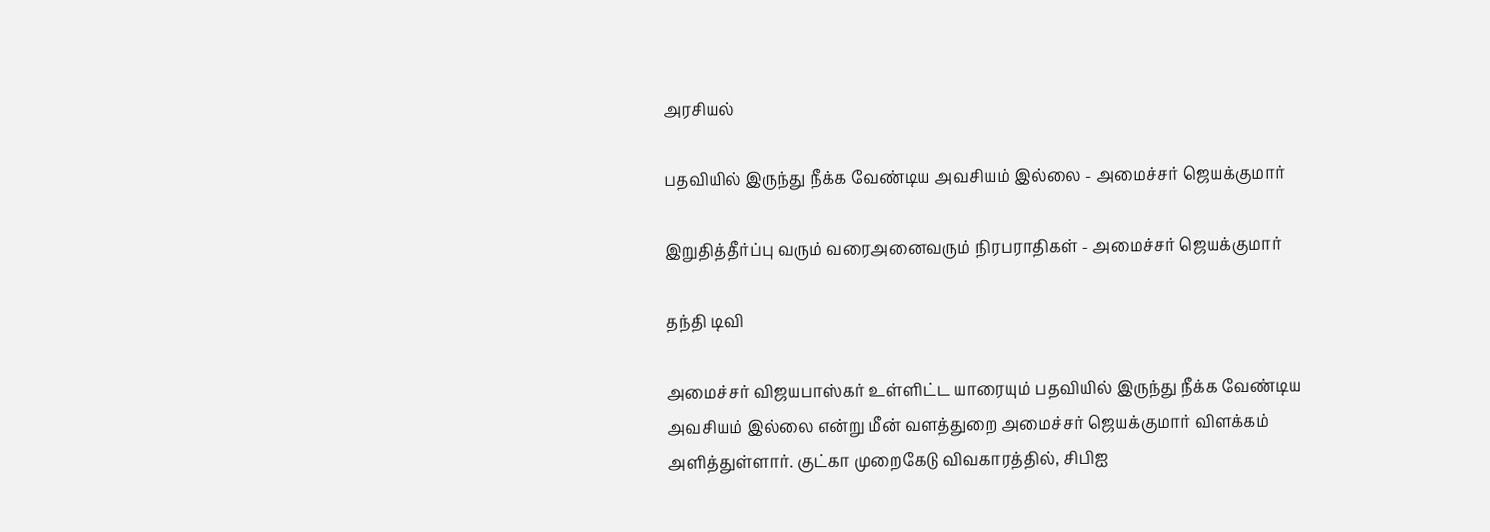அரசியல்

பதவியில் இருந்து நீக்க வேண்டிய அவசியம் இல்லை - அமைச்சர் ஜெயக்குமார்

இறுதித்தீர்ப்பு வரும் வரைஅனைவரும் நிரபராதிகள் - அமைச்சர் ஜெயக்குமார்

தந்தி டிவி

அமைச்சர் விஜயபாஸ்கர் உள்ளிட்ட யாரையும் பதவியில் இருந்து நீக்க வேண்டிய அவசியம் இல்லை என்று மீன் வளத்துறை அமைச்சர் ஜெயக்குமார் விளக்கம் அளித்துள்ளார். குட்கா முறைகேடு விவகாரத்தில், சிபிஐ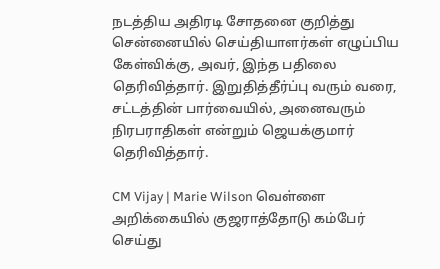நடத்திய அதிரடி சோதனை குறித்து சென்னையில் செய்தியாளர்கள் எழுப்பிய கேள்விக்கு, அவர், இந்த பதிலை தெரிவித்தார். இறுதித்தீர்ப்பு வரும் வரை, சட்டத்தின் பார்வையில், அனைவரும் நிரபராதிகள் என்றும் ஜெயக்குமார் தெரிவித்தார்.

CM Vijay | Marie Wilson வெள்ளை அறிக்கையில் குஜராத்தோடு கம்பேர் செய்து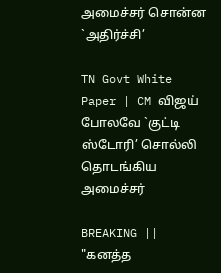அமைச்சர் சொன்ன `அதிர்ச்சி’

TN Govt White Paper | CM விஜய் போலவே `குட்டி ஸ்டோரி’ சொல்லி தொடங்கிய அமைச்சர்

BREAKING || "கனத்த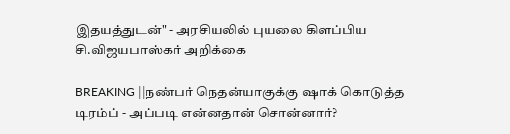இதயத்துடன்" - அரசியலில் புயலை கிளப்பிய சி.விஜயபாஸ்கர் அறிக்கை

BREAKING ||நண்பர் நெதன்யாகுக்கு ஷாக் கொடுத்த டிரம்ப் - அப்படி என்னதான் சொன்னார்?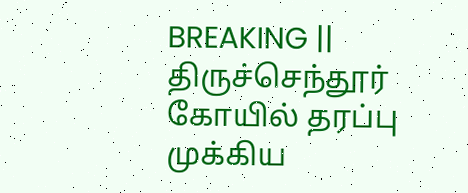BREAKING || திருச்செந்தூர் கோயில் தரப்பு முக்கிய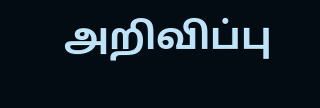அறிவிப்பு